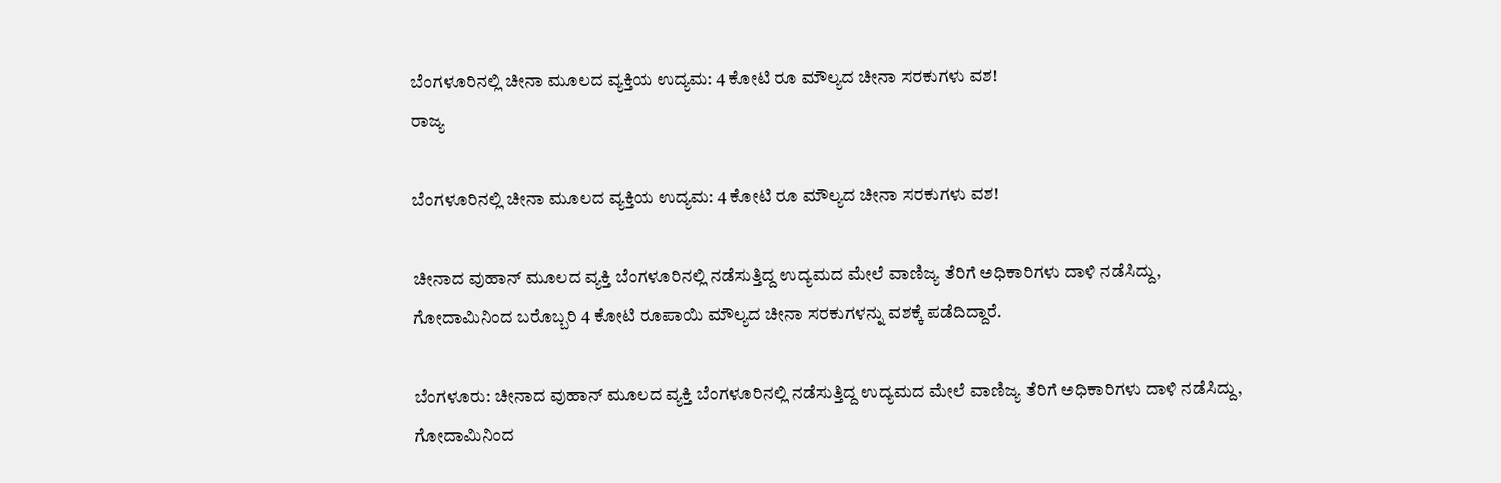ಬೆಂಗಳೂರಿನಲ್ಲಿ ಚೀನಾ ಮೂಲದ ವ್ಯಕ್ತಿಯ ಉದ್ಯಮ: 4 ಕೋಟಿ ರೂ ಮೌಲ್ಯದ ಚೀನಾ ಸರಕುಗಳು ವಶ!
ರಾಜ್ಯ

ಬೆಂಗಳೂರಿನಲ್ಲಿ ಚೀನಾ ಮೂಲದ ವ್ಯಕ್ತಿಯ ಉದ್ಯಮ: 4 ಕೋಟಿ ರೂ ಮೌಲ್ಯದ ಚೀನಾ ಸರಕುಗಳು ವಶ!

ಚೀನಾದ ವುಹಾನ್ ಮೂಲದ ವ್ಯಕ್ತಿ ಬೆಂಗಳೂರಿನಲ್ಲಿ ನಡೆಸುತ್ತಿದ್ದ ಉದ್ಯಮದ ಮೇಲೆ ವಾಣಿಜ್ಯ ತೆರಿಗೆ ಅಧಿಕಾರಿಗಳು ದಾಳಿ ನಡೆಸಿದ್ದು, ಗೋದಾಮಿನಿಂದ ಬರೊಬ್ಬರಿ 4 ಕೋಟಿ ರೂಪಾಯಿ ಮೌಲ್ಯದ ಚೀನಾ ಸರಕುಗಳನ್ನು ವಶಕ್ಕೆ ಪಡೆದಿದ್ದಾರೆ.

ಬೆಂಗಳೂರು: ಚೀನಾದ ವುಹಾನ್ ಮೂಲದ ವ್ಯಕ್ತಿ ಬೆಂಗಳೂರಿನಲ್ಲಿ ನಡೆಸುತ್ತಿದ್ದ ಉದ್ಯಮದ ಮೇಲೆ ವಾಣಿಜ್ಯ ತೆರಿಗೆ ಅಧಿಕಾರಿಗಳು ದಾಳಿ ನಡೆಸಿದ್ದು, ಗೋದಾಮಿನಿಂದ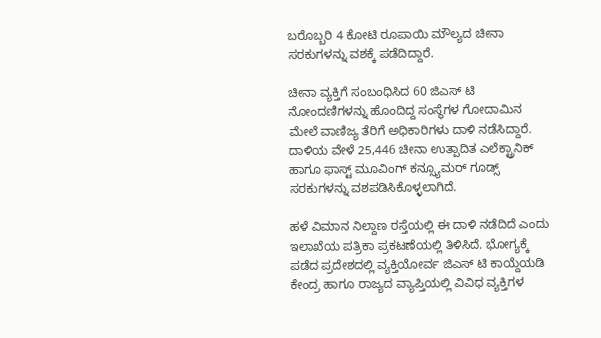ಬರೊಬ್ಬರಿ 4 ಕೋಟಿ ರೂಪಾಯಿ ಮೌಲ್ಯದ ಚೀನಾ ಸರಕುಗಳನ್ನು ವಶಕ್ಕೆ ಪಡೆದಿದ್ದಾರೆ.

ಚೀನಾ ವ್ಯಕ್ತಿಗೆ ಸಂಬಂಧಿಸಿದ 60 ಜಿಎಸ್ ಟಿ ನೋಂದಣಿಗಳನ್ನು ಹೊಂದಿದ್ದ ಸಂಸ್ಥೆಗಳ ಗೋದಾಮಿನ ಮೇಲೆ ವಾಣಿಜ್ಯ ತೆರಿಗೆ ಅಧಿಕಾರಿಗಳು ದಾಳಿ ನಡೆಸಿದ್ದಾರೆ. ದಾಳಿಯ ವೇಳೆ 25,446 ಚೀನಾ ಉತ್ಪಾದಿತ ಎಲೆಕ್ಟ್ರಾನಿಕ್ ಹಾಗೂ ಫಾಸ್ಟ್ ಮೂವಿಂಗ್ ಕನ್ಸ್ಯೂಮರ್ ಗೂಡ್ಸ್ ಸರಕುಗಳನ್ನು ವಶಪಡಿಸಿಕೊಳ್ಳಲಾಗಿದೆ.

ಹಳೆ ವಿಮಾನ ನಿಲ್ದಾಣ ರಸ್ತೆಯಲ್ಲಿ ಈ ದಾಳಿ ನಡೆದಿದೆ ಎಂದು ಇಲಾಖೆಯ ಪತ್ರಿಕಾ ಪ್ರಕಟಣೆಯಲ್ಲಿ ತಿಳಿಸಿದೆ. ಭೋಗ್ಯಕ್ಕೆ ಪಡೆದ ಪ್ರದೇಶದಲ್ಲಿ ವ್ಯಕ್ತಿಯೋರ್ವ ಜಿಎಸ್ ಟಿ ಕಾಯ್ದೆಯಡಿ ಕೇಂದ್ರ ಹಾಗೂ ರಾಜ್ಯದ ವ್ಯಾಪ್ತಿಯಲ್ಲಿ ವಿವಿಧ ವ್ಯಕ್ತಿಗಳ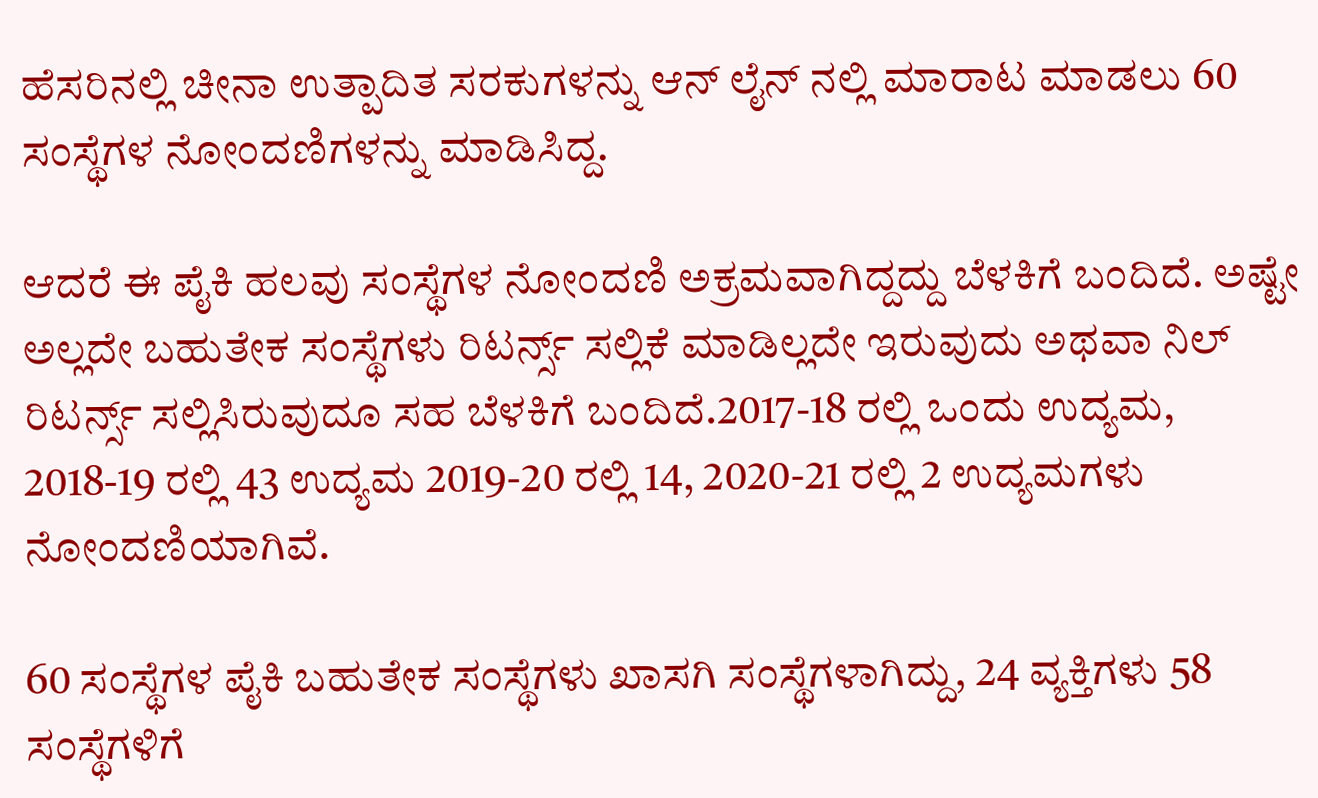ಹೆಸರಿನಲ್ಲಿ ಚೀನಾ ಉತ್ಪಾದಿತ ಸರಕುಗಳನ್ನು ಆನ್ ಲೈನ್ ನಲ್ಲಿ ಮಾರಾಟ ಮಾಡಲು 60 ಸಂಸ್ಥೆಗಳ ನೋಂದಣಿಗಳನ್ನು ಮಾಡಿಸಿದ್ದ.

ಆದರೆ ಈ ಪೈಕಿ ಹಲವು ಸಂಸ್ಥೆಗಳ ನೋಂದಣಿ ಅಕ್ರಮವಾಗಿದ್ದದ್ದು ಬೆಳಕಿಗೆ ಬಂದಿದೆ. ಅಷ್ಟೇ ಅಲ್ಲದೇ ಬಹುತೇಕ ಸಂಸ್ಥೆಗಳು ರಿಟರ್ನ್ಸ್ ಸಲ್ಲಿಕೆ ಮಾಡಿಲ್ಲದೇ ಇರುವುದು ಅಥವಾ ನಿಲ್ ರಿಟರ್ನ್ಸ್ ಸಲ್ಲಿಸಿರುವುದೂ ಸಹ ಬೆಳಕಿಗೆ ಬಂದಿದೆ.2017-18 ರಲ್ಲಿ ಒಂದು ಉದ್ಯಮ, 2018-19 ರಲ್ಲಿ 43 ಉದ್ಯಮ 2019-20 ರಲ್ಲಿ 14, 2020-21 ರಲ್ಲಿ 2 ಉದ್ಯಮಗಳು ನೋಂದಣಿಯಾಗಿವೆ.

60 ಸಂಸ್ಥೆಗಳ ಪೈಕಿ ಬಹುತೇಕ ಸಂಸ್ಥೆಗಳು ಖಾಸಗಿ ಸಂಸ್ಥೆಗಳಾಗಿದ್ದು, 24 ವ್ಯಕ್ತಿಗಳು 58 ಸಂಸ್ಥೆಗಳಿಗೆ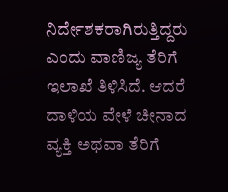ನಿರ್ದೇಶಕರಾಗಿರುತ್ತಿದ್ದರು ಎಂದು ವಾಣಿಜ್ಯ ತೆರಿಗೆ ಇಲಾಖೆ ತಿಳಿಸಿದೆ. ಆದರೆ ದಾಳಿಯ ವೇಳೆ ಚೀನಾದ ವ್ಯಕ್ತಿ ಅಥವಾ ತೆರಿಗೆ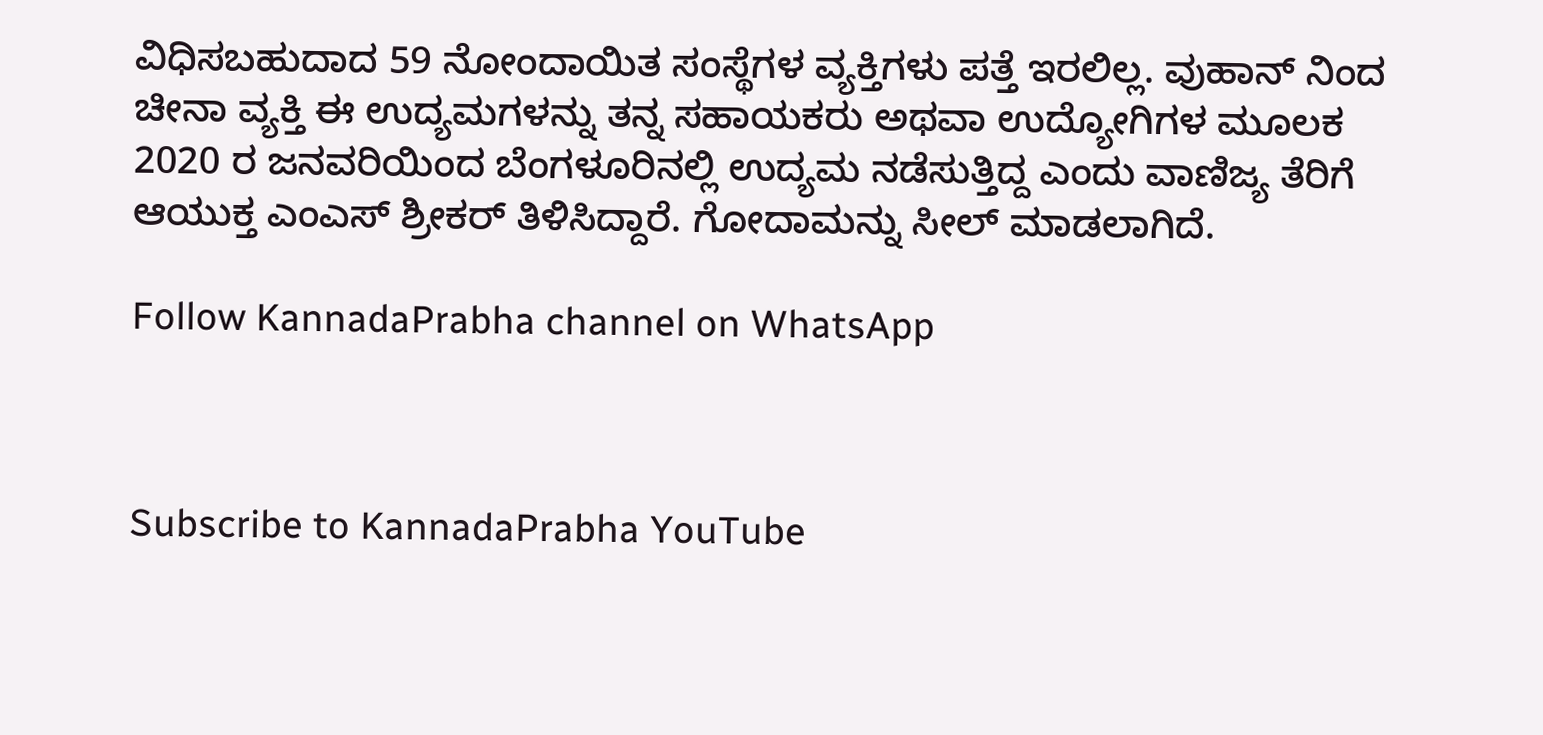ವಿಧಿಸಬಹುದಾದ 59 ನೋಂದಾಯಿತ ಸಂಸ್ಥೆಗಳ ವ್ಯಕ್ತಿಗಳು ಪತ್ತೆ ಇರಲಿಲ್ಲ. ವುಹಾನ್ ನಿಂದ ಚೀನಾ ವ್ಯಕ್ತಿ ಈ ಉದ್ಯಮಗಳನ್ನು ತನ್ನ ಸಹಾಯಕರು ಅಥವಾ ಉದ್ಯೋಗಿಗಳ ಮೂಲಕ 2020 ರ ಜನವರಿಯಿಂದ ಬೆಂಗಳೂರಿನಲ್ಲಿ ಉದ್ಯಮ ನಡೆಸುತ್ತಿದ್ದ ಎಂದು ವಾಣಿಜ್ಯ ತೆರಿಗೆ ಆಯುಕ್ತ ಎಂಎಸ್ ಶ್ರೀಕರ್ ತಿಳಿಸಿದ್ದಾರೆ. ಗೋದಾಮನ್ನು ಸೀಲ್ ಮಾಡಲಾಗಿದೆ.

Follow KannadaPrabha channel on WhatsApp



Subscribe to KannadaPrabha YouTube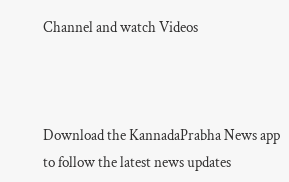Channel and watch Videos



Download the KannadaPrabha News app to follow the latest news updates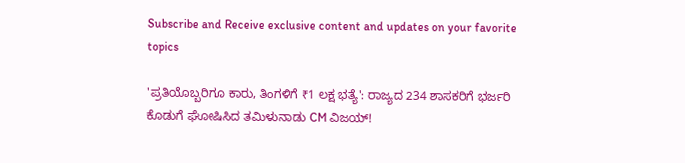Subscribe and Receive exclusive content and updates on your favorite topics

'ಪ್ರತಿಯೊಬ್ಬರಿಗೂ ಕಾರು, ತಿಂಗಳಿಗೆ ₹1 ಲಕ್ಷ ಭತ್ಯೆ': ರಾಜ್ಯದ 234 ಶಾಸಕರಿಗೆ ಭರ್ಜರಿ ಕೊಡುಗೆ ಘೋಷಿಸಿದ ತಮಿಳುನಾಡು CM ವಿಜಯ್!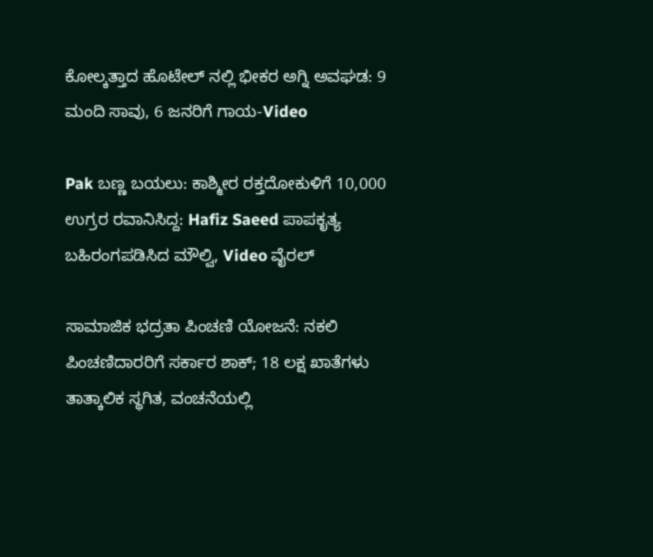ಕೋಲ್ಕತ್ತಾದ ಹೊಟೇಲ್ ನಲ್ಲಿ ಭೀಕರ ಅಗ್ನಿ ಅವಘಡ: 9 ಮಂದಿ ಸಾವು, 6 ಜನರಿಗೆ ಗಾಯ-Video

Pak ಬಣ್ಣ ಬಯಲು: ಕಾಶ್ಮೀರ ರಕ್ತದೋಕುಳಿಗೆ 10,000 ಉಗ್ರರ ರವಾನಿಸಿದ್ದ: Hafiz Saeed ಪಾಪಕೃತ್ಯ ಬಹಿರಂಗಪಡಿಸಿದ ಮೌಲ್ವಿ, Video ವೈರಲ್

ಸಾಮಾಜಿಕ ಭದ್ರತಾ ಪಿಂಚಣಿ ಯೋಜನೆ: ನಕಲಿ ಪಿಂಚಣಿದಾರರಿಗೆ ಸರ್ಕಾರ ಶಾಕ್; 18 ಲಕ್ಷ ಖಾತೆಗಳು ತಾತ್ಕಾಲಿಕ ಸ್ಥಗಿತ, ವಂಚನೆಯಲ್ಲಿ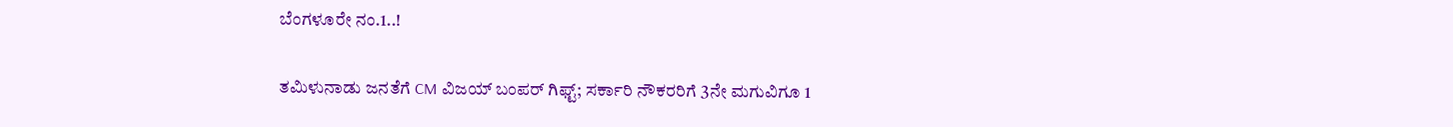ಬೆಂಗಳೂರೇ ನಂ.1..!

ತಮಿಳುನಾಡು ಜನತೆಗೆ CM ವಿಜಯ್ ಬಂಪರ್‌ ಗಿಫ್ಟ್; ಸರ್ಕಾರಿ ನೌಕರರಿಗೆ 3ನೇ ಮಗುವಿಗೂ 1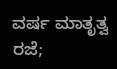ವರ್ಷ ಮಾತೃತ್ವ ರಜೆ;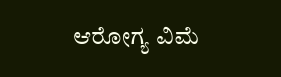ಆರೋಗ್ಯ ವಿಮೆ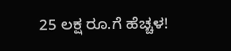25 ಲಕ್ಷ ರೂ.ಗೆ ಹೆಚ್ಚಳ!